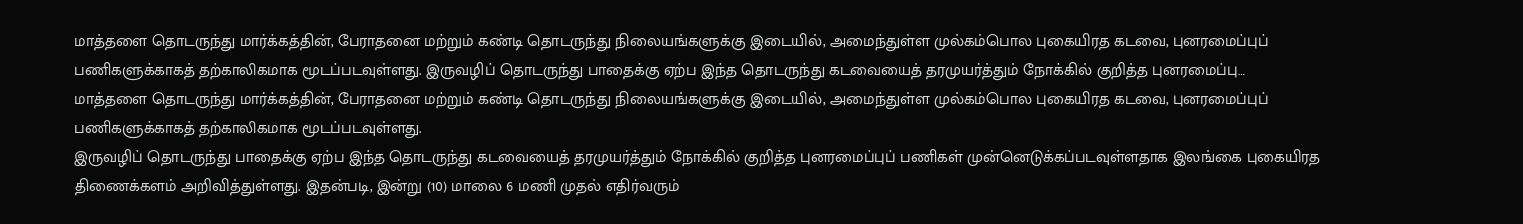மாத்தளை தொடருந்து மார்க்கத்தின், பேராதனை மற்றும் கண்டி தொடருந்து நிலையங்களுக்கு இடையில், அமைந்துள்ள முல்கம்பொல புகையிரத கடவை, புனரமைப்புப் பணிகளுக்காகத் தற்காலிகமாக மூடப்படவுள்ளது. இருவழிப் தொடருந்து பாதைக்கு ஏற்ப இந்த தொடருந்து கடவையைத் தரமுயர்த்தும் நோக்கில் குறித்த புனரமைப்பு…
மாத்தளை தொடருந்து மார்க்கத்தின், பேராதனை மற்றும் கண்டி தொடருந்து நிலையங்களுக்கு இடையில், அமைந்துள்ள முல்கம்பொல புகையிரத கடவை, புனரமைப்புப் பணிகளுக்காகத் தற்காலிகமாக மூடப்படவுள்ளது.
இருவழிப் தொடருந்து பாதைக்கு ஏற்ப இந்த தொடருந்து கடவையைத் தரமுயர்த்தும் நோக்கில் குறித்த புனரமைப்புப் பணிகள் முன்னெடுக்கப்படவுள்ளதாக இலங்கை புகையிரத திணைக்களம் அறிவித்துள்ளது. இதன்படி, இன்று (10) மாலை 6 மணி முதல் எதிர்வரும்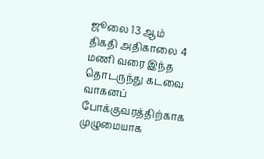ஜூலை 13 ஆம் திகதி அதிகாலை 4 மணி வரை இந்த தொடருந்து கடவை வாகனப் போக்குவரத்திற்காக முழுமையாக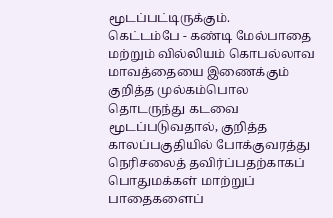மூடப்பட்டிருக்கும்.
கெட்டம்பே - கண்டி மேல்பாதை மற்றும் வில்லியம் கொபல்லாவ மாவத்தையை இணைக்கும் குறித்த முல்கம்பொல தொடருந்து கடவை மூடப்படுவதால், குறித்த காலப்பகுதியில் போக்குவரத்து நெரிசலைத் தவிர்ப்பதற்காகப் பொதுமக்கள் மாற்றுப் பாதைகளைப்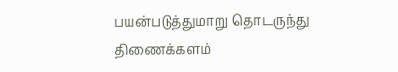பயன்படுத்துமாறு தொடருந்து திணைக்களம்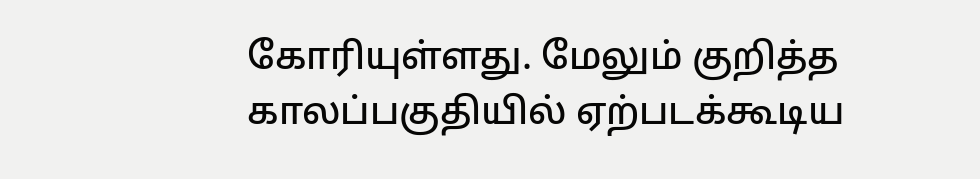கோரியுள்ளது. மேலும் குறித்த காலப்பகுதியில் ஏற்படக்கூடிய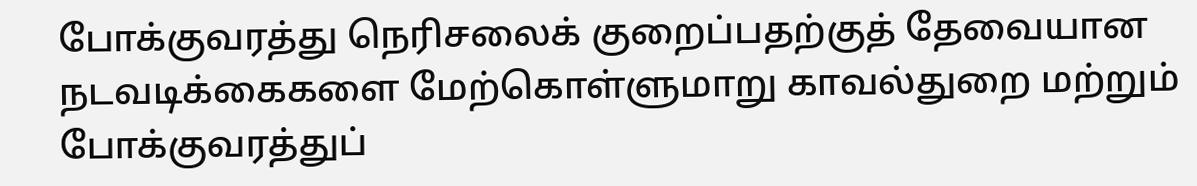போக்குவரத்து நெரிசலைக் குறைப்பதற்குத் தேவையான நடவடிக்கைகளை மேற்கொள்ளுமாறு காவல்துறை மற்றும் போக்குவரத்துப்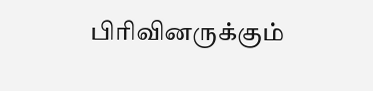பிரிவினருக்கும்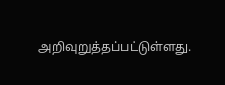அறிவுறுத்தப்பட்டுள்ளது.